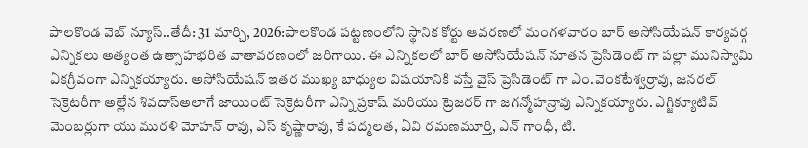పాలకొండ వెబ్ న్యూస్..తేదీ: 31 మార్చి, 2026:పాలకొండ పట్టణంలోని స్థానిక కోర్టు ఆవరణలో మంగళవారం బార్ అసోసియేషన్ కార్యవర్గ ఎన్నికలు అత్యంత ఉత్సాహభరిత వాతావరణంలో జరిగాయి. ఈ ఎన్నికలలో బార్ అసోసియేషన్ నూతన ప్రెసిడెంట్ గా పల్లా మునిస్వామి ఏకగ్రీవంగా ఎన్నికయ్యారు. అసోసియేషన్ ఇతర ముఖ్య బాధ్యుల విషయానికి వస్తే వైస్ ప్రెసిడెంట్ గా ఎం.వెంకటేశ్వర్రావు, జనరల్ సెక్రెటరీగా అల్లేన శివదాస్అలాగే జాయింట్ సెక్రెటరీగా ఎన్ని ప్రకాష్ మరియు ట్రెజరర్ గా జగన్మోహన్రావు ఎన్నికయ్యారు. ఎగ్జిక్యూటివ్ మెంబర్లుగా యు మురళి మోహన్ రావు, ఎస్ కృష్ణారావు, కే పద్మలత, ఏవి రమణమూర్తి, ఎన్ గాంధీ, టి.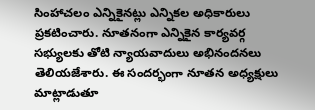సింహాచలం ఎన్నికైనట్లు ఎన్నికల అధికారులు ప్రకటించారు. నూతనంగా ఎన్నికైన కార్యవర్గ సభ్యులకు తోటి న్యాయవాదులు అభినందనలు తెలియజేశారు. ఈ సందర్భంగా నూతన అధ్యక్షులు మాట్లాడుతూ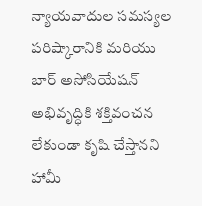న్యాయవాదుల సమస్యల పరిష్కారానికి మరియు బార్ అసోసియేషన్ అభివృద్ధికి శక్తివంచన లేకుండా కృషి చేస్తానని హామీ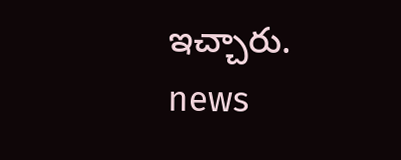ఇచ్చారు.
news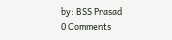by: BSS Prasad
0 Comments